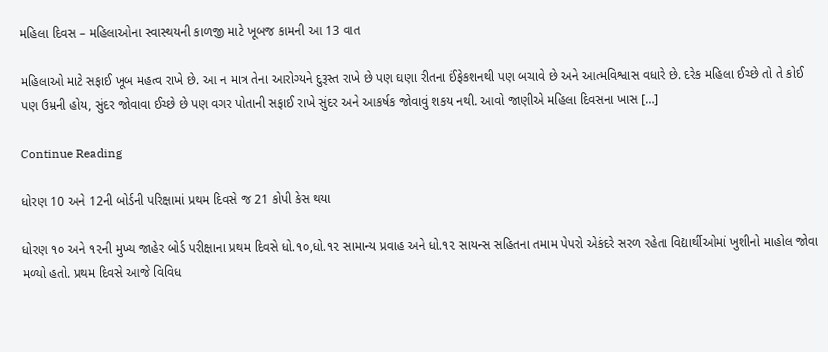મહિલા દિવસ – મહિલાઓના સ્વાસ્થયની કાળજી માટે ખૂબજ કામની આ 13 વાત

મહિલાઓ માટે સફાઈ ખૂબ મહત્વ રાખે છે. આ ન માત્ર તેના આરોગ્યને દુરૂસ્ત રાખે છે પણ ઘણા રીતના ઈંફેકશનથી પણ બચાવે છે અને આત્મવિશ્વાસ વધારે છે. દરેક મહિલા ઈચ્છે તો તે કોઈ પણ ઉમ્રની હોય, સુંદર જોવાવા ઈચ્છે છે પણ વગર પોતાની સફાઈ રાખે સુંદર અને આકર્ષક જોવાવું શકય નથી. આવો જાણીએ મહિલા દિવસના ખાસ […]

Continue Reading

ધોરણ 10 અને 12ની બોર્ડની પરિક્ષામાં પ્રથમ દિવસે જ 21 કોપી કેસ થયા

ધોરણ ૧૦ અને ૧૨ની મુખ્ય જાહેર બોર્ડ પરીક્ષાના પ્રથમ દિવસે ધો.૧૦,ધો.૧૨ સામાન્ય પ્રવાહ અને ધો.૧૨ સાયન્સ સહિતના તમામ પેપરો એકંદરે સરળ રહેતા વિદ્યાર્થીઓમાં ખુશીનો માહોલ જોવા મળ્યો હતો. પ્રથમ દિવસે આજે વિવિધ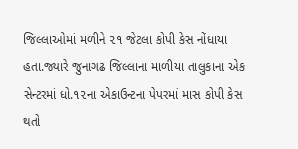જિલ્લાઓમાં મળીને ૨૧ જેટલા કોપી કેસ નોંધાયા હતા.જ્યારે જુનાગઢ જિલ્લાના માળીયા તાલુકાના એક સેન્ટરમાં ધો.૧૨ના એકાઉન્ટના પેપરમાં માસ કોપી કેસ થતો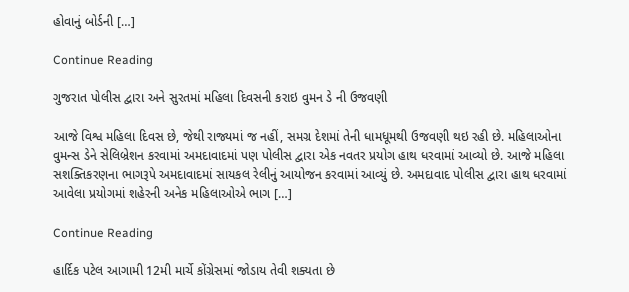હોવાનું બોર્ડની […]

Continue Reading

ગુજરાત પોલીસ દ્વારા અને સુરતમાં મહિલા દિવસની કરાઇ વુમન ડે ની ઉજવણી

આજે વિશ્વ મહિલા દિવસ છે, જેથી રાજ્યમાં જ નહીં, સમગ્ર દેશમાં તેની ધામધૂમથી ઉજવણી થઇ રહી છે. મહિલાઓના વુમન્સ ડેને સેલિબ્રેશન કરવામાં અમદાવાદમાં પણ પોલીસ દ્વારા એક નવતર પ્રયોગ હાથ ધરવામાં આવ્યો છે. આજે મહિલા સશક્તિકરણના ભાગરૂપે અમદાવાદમાં સાયકલ રેલીનું આયોજન કરવામાં આવ્યું છે. અમદાવાદ પોલીસ દ્વારા હાથ ધરવામાં આવેલા પ્રયોગમાં શહેરની અનેક મહિલાઓએ ભાગ […]

Continue Reading

હાર્દિક પટેલ આગામી 12મી માર્ચે કોંગ્રેસમાં જોડાય તેવી શક્યતા છે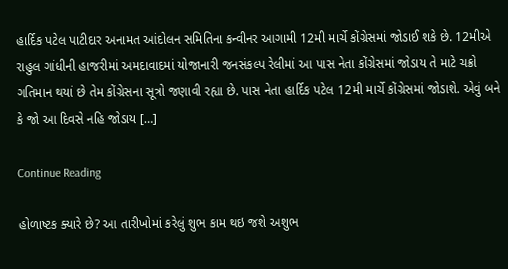હાર્દિક પટેલ પાટીદાર અનામત આંદોલન સમિતિના કન્વીનર આગામી 12મી માર્ચે કોંગ્રેસમાં જોડાઈ શકે છે. 12મીએ રાહુલ ગાંધીની હાજરીમાં અમદાવાદમાં યોજાનારી જનસંકલ્પ રેલીમાં આ પાસ નેતા કોંગ્રેસમાં જોડાય તે માટે ચક્રો ગતિમાન થયાં છે તેમ કોંગ્રેસના સૂત્રો જણાવી રહ્યા છે. પાસ નેતા હાર્દિક પટેલ 12મી માર્ચે કોંગ્રેસમાં જોડાશે. એવું બને કે જો આ દિવસે નહિ જોડાય […]

Continue Reading

હોળાષ્ટક ક્યારે છે? આ તારીખોમાં કરેલું શુભ કામ થઇ જશે અશુભ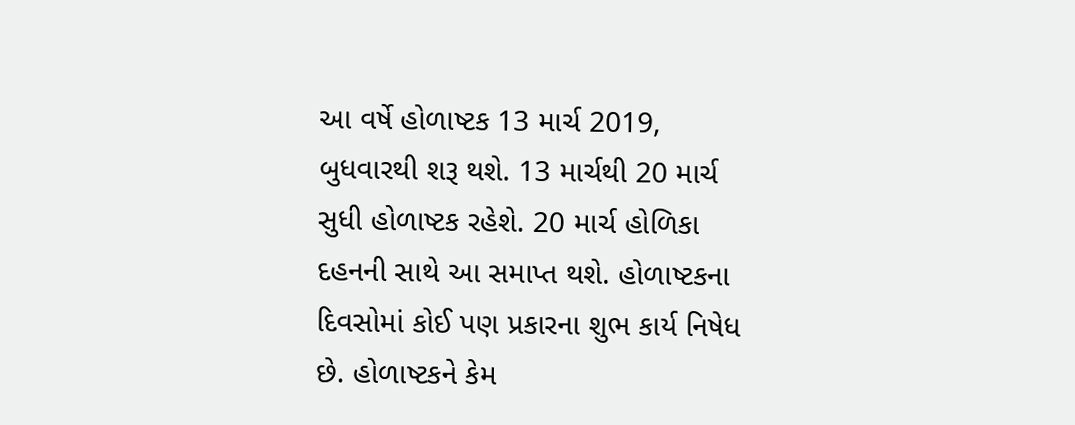આ વર્ષે હોળાષ્ટક 13 માર્ચ 2019, બુધવારથી શરૂ થશે. 13 માર્ચથી 20 માર્ચ સુધી હોળાષ્ટક રહેશે. 20 માર્ચ હોળિકા દહનની સાથે આ સમાપ્ત થશે. હોળાષ્ટકના દિવસોમાં કોઈ પણ પ્રકારના શુભ કાર્ય નિષેધ છે. હોળાષ્ટકને કેમ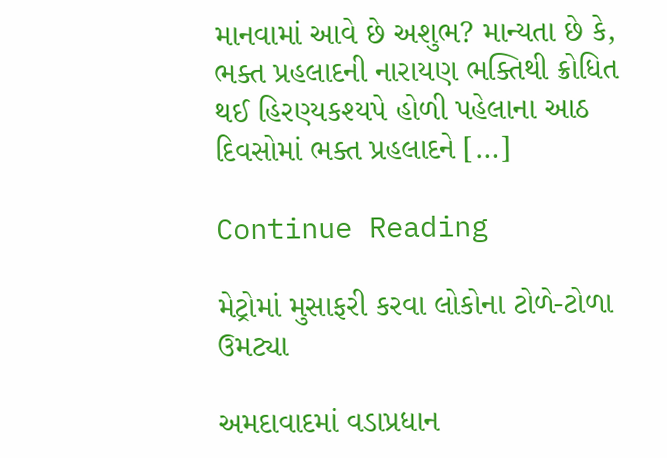માનવામાં આવે છે અશુભ? માન્યતા છે કે, ભક્ત પ્રહલાદની નારાયણ ભક્તિથી ક્રોધિત થઈ હિરણ્યકશ્યપે હોળી પહેલાના આઠ દિવસોમાં ભક્ત પ્રહલાદને […]

Continue Reading

મેટ્રોમાં મુસાફરી કરવા લોકોના ટોળે-ટોળા ઉમટ્યા

અમદાવાદમાં વડાપ્રધાન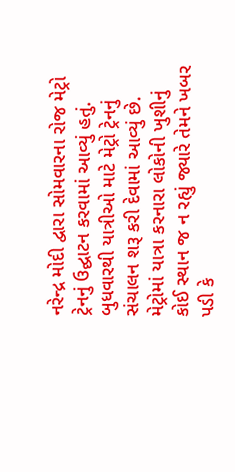નરેન્દ્ર મોદી દ્વારા સોમવારના રોજ મેટ્રો ટ્રેનનું ઉદ્ઘાટન કરવામાં આવ્યું હતું. બુધવારથી યાત્રીઓ માટે મેટ્રો ટ્રેનનું સંચાલન શરૂ કરી દેવામાં આવ્યું છે. મેટ્રોમાં યાત્રા કરનારા લોકોની ખુશીનું કોઈ સ્થાન જ ન રહ્યું જ્યારે તેમને ખબર પડી કે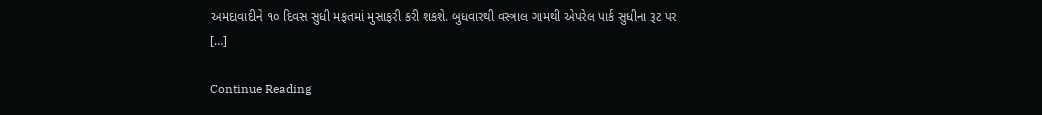અમદાવાદીને ૧૦ દિવસ સુધી મફતમાં મુસાફરી કરી શકશે. બુધવારથી વસ્ત્રાલ ગામથી એપરેલ પાર્ક સુધીના રૂટ પર […]

Continue Reading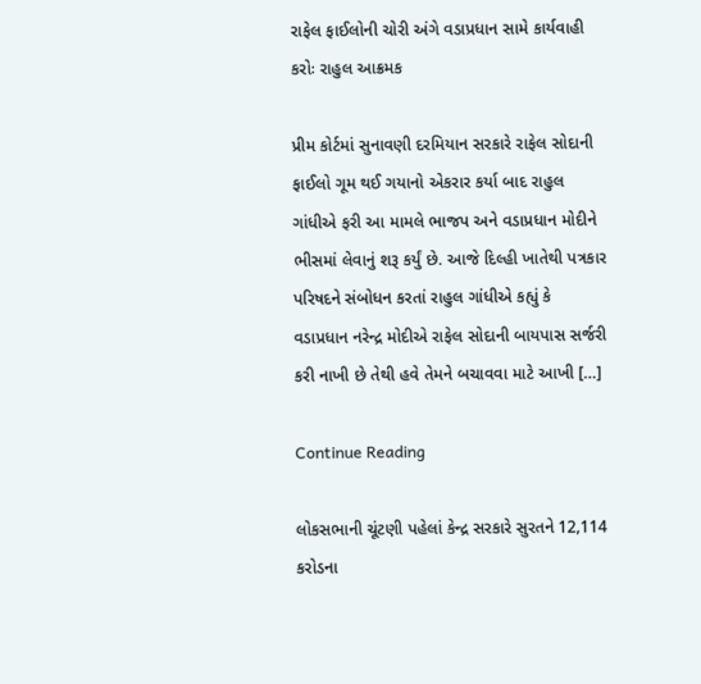રાફેલ ફાઈલોની ચોરી અંગે વડાપ્રધાન સામે કાર્યવાહી કરોઃ રાહુલ આક્રમક

પ્રીમ કોર્ટમાં સુનાવણી દરમિયાન સરકારે રાફેલ સોદાની ફાઈલો ગૂમ થઈ ગયાનો એકરાર કર્યા બાદ રાહુલ ગાંધીએ ફરી આ મામલે ભાજપ અને વડાપ્રધાન મોદીને ભીસમાં લેવાનું શરૂ કર્યું છે. આજે દિલ્હી ખાતેથી પત્રકાર પરિષદને સંબોધન કરતાં રાહુલ ગાંધીએ કહ્યું કે વડાપ્રધાન નરેન્દ્ર મોદીએ રાફેલ સોદાની બાયપાસ સર્જરી કરી નાખી છે તેથી હવે તેમને બચાવવા માટે આખી […]

Continue Reading

લોકસભાની ચૂંટણી પહેલાં કેન્દ્ર સરકારે સુરતને 12,114 કરોડના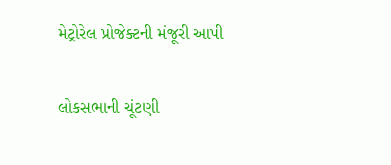મેટ્રોરેલ પ્રોજેક્ટની મંજૂરી આપી

લોકસભાની ચૂંટણી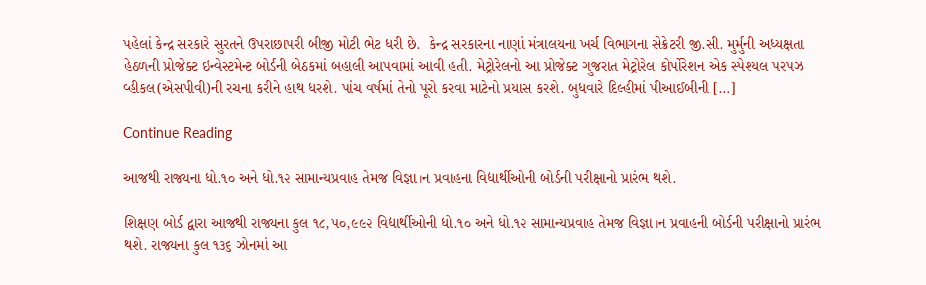પહેલાં કેન્દ્ર સરકારે સુરતને ઉપરાછાપરી બીજી મોટી ભેટ ધરી છે.  કેન્દ્ર સરકારના નાણાં મંત્રાલયના ખર્ચ વિભાગના સેક્રેટરી જી.સી. મુર્મુની અધ્યક્ષતા હેઠળની પ્રોજેક્ટ ઇન્વેસ્ટમેન્ટ બોર્ડની બેઠકમાં બહાલી આપવામાં આવી હતી. મેટ્રોરેલનો આ પ્રોજેક્ટ ગુજરાત મેટ્રોરેલ કોર્પોરેશન એક સ્પેશ્યલ પરપઝ વ્હીકલ(એસપીવી)ની રચના કરીને હાથ ધરશે. પાંચ વર્ષમાં તેનો પૂરો કરવા માટેનો પ્રયાસ કરશે. બુધવારે દિલ્હીમાં પીઆઈબીની […]

Continue Reading

આજથી રાજ્યના ધો.૧૦ અને ધો.૧૨ સામાન્યપ્રવાહ તેમજ વિજ્ઞા।ન પ્રવાહના વિદ્યાર્થીઓની બોર્ડની પરીક્ષાનો પ્રારંભ થશે.

શિક્ષણ બોર્ડ દ્વારા આજથી રાજ્યના કુલ ૧૮,૫૦,૯૯૨ વિદ્યાર્થીઓની ધો.૧૦ અને ધો.૧૨ સામાન્યપ્રવાહ તેમજ વિજ્ઞા।ન પ્રવાહની બોર્ડની પરીક્ષાનો પ્રારંભ થશે. રાજ્યના કુલ ૧૩૬ ઝોનમાં આ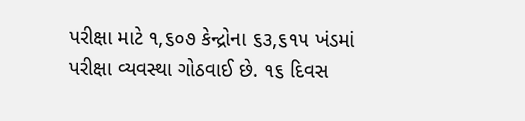પરીક્ષા માટે ૧,૬૦૭ કેન્દ્રોના ૬૩,૬૧૫ ખંડમાં પરીક્ષા વ્યવસ્થા ગોઠવાઈ છે. ૧૬ દિવસ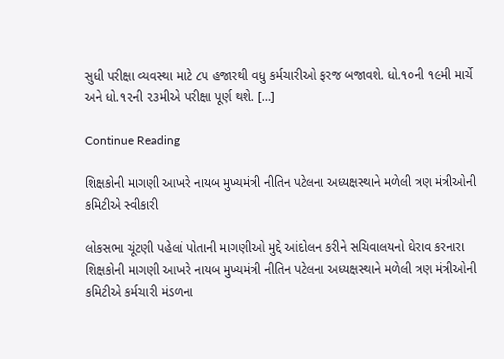સુધી પરીક્ષા વ્યવસ્થા માટે ૮૫ હજારથી વધુ કર્મચારીઓ ફરજ બજાવશે. ધો.૧૦ની ૧૯મી માર્ચે અને ધો.૧૨ની ૨૩મીએ પરીક્ષા પૂર્ણ થશે. […]

Continue Reading

શિક્ષકોની માગણી આખરે નાયબ મુખ્યમંત્રી નીતિન પટેલના અધ્યક્ષસ્થાને મળેલી ત્રણ મંત્રીઓની કમિટીએ સ્વીકારી

લોકસભા ચૂંટણી પહેલાં પોતાની માગણીઓ મુદ્દે આંદોલન કરીને સચિવાલયનો ઘેરાવ કરનારા શિક્ષકોની માગણી આખરે નાયબ મુખ્યમંત્રી નીતિન પટેલના અધ્યક્ષસ્થાને મળેલી ત્રણ મંત્રીઓની કમિટીએ કર્મચારી મંડળના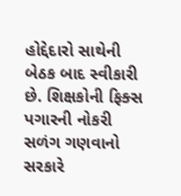હોદ્દેદારો સાથેની બેઠક બાદ સ્વીકારી છે. શિક્ષકોની ફિક્સ પગારની નોકરી સળંગ ગણવાનો સરકારે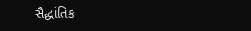સૈદ્ધાંતિક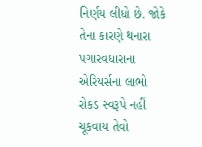નિર્ણય લીધો છે. જોકે તેના કારણે થનારા પગારવધારાના એરિયર્સના લાભો રોકડ સ્વરૂપે નહીં ચૂકવાય તેવો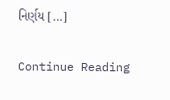નિર્ણય […]

Continue Reading